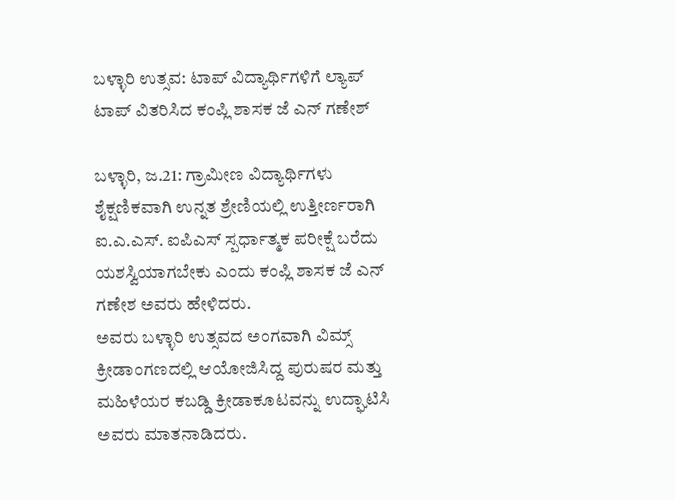ಬಳ್ಳಾರಿ ಉತ್ಸವ: ಟಾಪ್ ವಿದ್ಯಾರ್ಥಿಗಳಿಗೆ ಲ್ಯಾಪ್ ಟಾಪ್ ವಿತರಿಸಿದ ಕಂಪ್ಲಿ ಶಾಸಕ‌ ಜೆ ಎನ್ ಗಣೇಶ್

ಬಳ್ಳಾರಿ, ಜ.21: ಗ್ರಾಮೀಣ ವಿದ್ಯಾರ್ಥಿಗಳು ಶೈಕ್ಷಣಿಕವಾಗಿ ಉನ್ನತ ಶ್ರೇಣಿಯಲ್ಲಿ ಉತ್ತೀರ್ಣರಾಗಿ ಐ.ಎ.ಎಸ್. ಐಪಿಎಸ್ ಸ್ಪರ್ಧಾತ್ಮಕ ಪರೀಕ್ಷೆ ಬರೆದು ಯಶಸ್ವಿಯಾಗಬೇಕು ಎಂದು ಕಂಪ್ಲಿ‌ ಶಾಸಕ ಜೆ ಎನ್ ಗಣೇಶ ಅವರು ಹೇಳಿದರು.
ಅವರು ಬಳ್ಳಾರಿ ಉತ್ಸವದ ಅಂಗವಾಗಿ ವಿಮ್ಸ್ ಕ್ರೀಡಾಂಗಣದಲ್ಲಿ ಆಯೋಜಿಸಿದ್ದ ಪುರುಷರ ಮತ್ತು ಮಹಿಳೆಯರ ಕಬಡ್ಡಿ ಕ್ರೀಡಾಕೂಟವನ್ನು ಉದ್ಘಾಟಿಸಿ ಅವರು ಮಾತನಾಡಿದರು.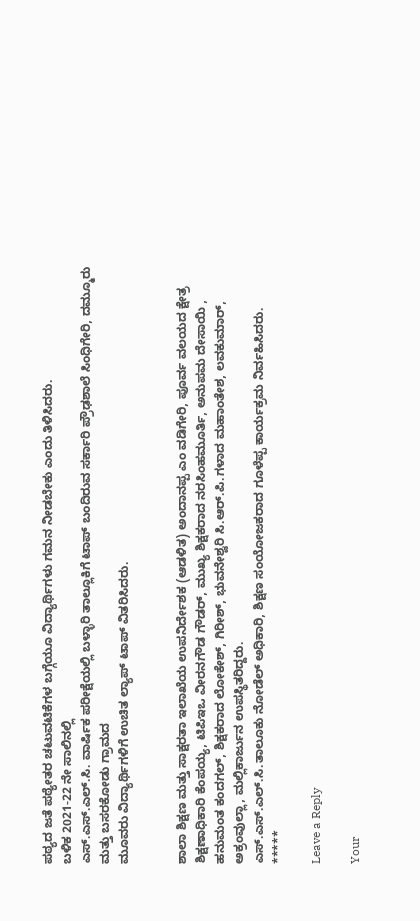ಪಠ್ಯದ ಜತೆ ಪಠ್ಯೇತರ ಚಟುವಟಿಕೆಗಳ ಬಗ್ಗೆಯೂ ವಿದ್ಯಾರ್ಥಿಗಳು ಗಮನ ನೀಡಬೇಕು ಎಂದು ತಿಳಿಸಿದರು.
ಬಳಿಕ 2021-22 ನೇ ಸಾಲಿನಲ್ಲಿ
ಎಸ್.ಎಸ್.ಎಲ್.ಸಿ. ವಾರ್ಷಿಕ ಪರೀಕ್ಷೆಯಲ್ಲಿ ಬಳ್ಳಾರಿ ತಾಲ್ಲೂಕಿಗೆ ಟಾಪ್ ಬಂದಿರುವ ಸರ್ಕಾರಿ ಪ್ರೌಢಶಾಲೆ ಸಿಂಧಿಗೇರಿ, ದಮ್ಮೂರು ಮತ್ತು ಬಸರಕೋಡು ಗ್ರಾಮದ
ಮೂವರು ವಿದ್ಯಾರ್ಥಿಗಳಿಗೆ ಉಚಿತ ಲ್ಯಾಪ್ ಟಾಪ್ ವಿತರಿಸಿದರು.


ಶಾಲಾ ಶಿಕ್ಷಣ ಮತ್ತು ಸಾಕ್ಷರತಾ ಇಲಾಖೆಯ ಉಪನಿರ್ದೇಶಕ (ಆಡಳಿತ) ಅಂದಾನಪ್ಪ ಎಂ ವಡಿಗೇರಿ, ಪೂರ್ವ ವಲಯದ ಕ್ಷೇತ್ರ ಶಿಕ್ಷಣಾಧಿಕಾರಿ ಕೆಂಪಯ್ಯ, ಟಿಪಿಇಒ ವೀರನಗೌಡ ಗೌಡರ್, ಮುಖ್ಯ ಶಿಕ್ಷಕರಾದ ನರಸಿಂಹಮೂರ್ತಿ, ಅನುಪಮ ದೇಸಾಯಿ , ಹನುಮಂತ ಕಂದಗಲ್, ಶಿಕ್ಷಕರಾದ ಲೋಕೇಶ್, ಗಿರೀಶ್, ಭುವನೇಶ್ವರಿ ಸಿ.ಆರ್.ಪಿ.ಗಳಾದ ಮಹಾಂತೇಶ, ಲವಕುಮಾರ್, ಅಕ್ರಂವುಲ್ಲಾ, ಮಲ್ಲಿಕಾರ್ಜುನ ಉಪಸ್ಥಿತರಿದ್ದರು.
ಎಸ್.ಎಸ್.ಎಲ್.ಸಿ.ತಾಲೂಕು ನೋಡೆಲ್ ಅಧಿಕಾರಿ, ಶಿಕ್ಷಣ ಸಂಯೋಜಕರಾದ ಗೂಳೆಪ್ಪ ಕಾರ್ಯಕ್ರಮ ನಿರ್ವಹಿಸಿದರು.
*****

Leave a Reply

Your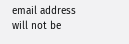email address will not be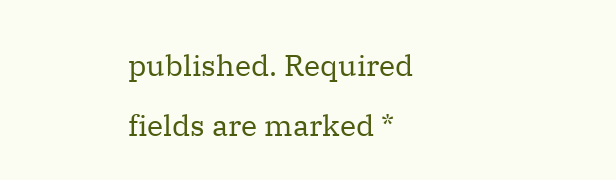published. Required fields are marked *